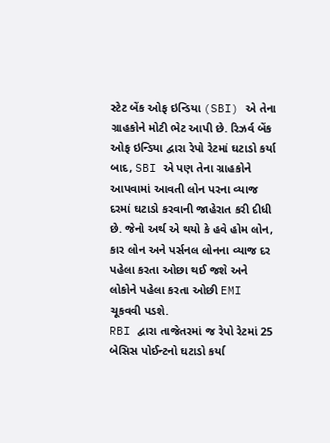સ્ટેટ બેંક ઓફ ઇન્ડિયા (SBI) એ તેના ગ્રાહકોને મોટી ભેટ આપી છે. રિઝર્વ બેંક ઓફ ઇન્ડિયા દ્વારા રેપો રેટમાં ઘટાડો કર્યા બાદ, SBI એ પણ તેના ગ્રાહકોને આપવામાં આવતી લોન પરના વ્યાજ દરમાં ઘટાડો કરવાની જાહેરાત કરી દીધી છે. જેનો અર્થ એ થયો કે હવે હોમ લોન, કાર લોન અને પર્સનલ લોનના વ્યાજ દર પહેલા કરતા ઓછા થઈ જશે અને લોકોને પહેલા કરતા ઓછી EMI ચૂકવવી પડશે.
RBI દ્વારા તાજેતરમાં જ રેપો રેટમાં 25 બેસિસ પોઈન્ટનો ઘટાડો કર્યા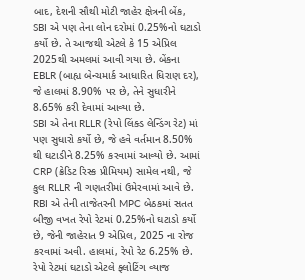બાદ, દેશની સૌથી મોટી જાહેર ક્ષેત્રની બેંક, SBI એ પણ તેના લોન દરોમાં 0.25%નો ઘટાડો કર્યો છે. તે આજથી એટલે કે 15 એપ્રિલ 2025થી અમલમાં આવી ગયા છે. બેંકના EBLR (બાહ્ય બેન્ચમાર્ક આધારિત ધિરાણ દર), જે હાલમાં 8.90% પર છે, તેને સુધારીને 8.65% કરી દેવામાં આવ્યા છે.
SBI એ તેના RLLR (રેપો લિંક્ડ લેન્ડિંગ રેટ) માં પણ સુધારો કર્યો છે, જે હવે વર્તમાન 8.50% થી ઘટાડીને 8.25% કરવામાં આવ્યો છે. આમાં CRP (ક્રેડિટ રિસ્ક પ્રીમિયમ) સામેલ નથી, જે કુલ RLLR ની ગણતરીમાં ઉમેરવામાં આવે છે.
RBI એ તેની તાજેતરની MPC બેઠકમાં સતત બીજી વખત રેપો રેટમાં 0.25%નો ઘટાડો કર્યો છે, જેની જાહેરાત 9 એપ્રિલ, 2025 ના રોજ કરવામાં અવી. હાલમાં, રેપો રેટ 6.25% છે. રેપો રેટમાં ઘટાડો એટલે ફ્લોટિંગ વ્યાજ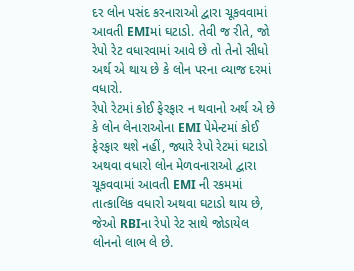દર લોન પસંદ કરનારાઓ દ્વારા ચૂકવવામાં આવતી EMIમાં ઘટાડો. તેવી જ રીતે, જો રેપો રેટ વધારવામાં આવે છે તો તેનો સીધો અર્થ એ થાય છે કે લોન પરના વ્યાજ દરમાં વધારો.
રેપો રેટમાં કોઈ ફેરફાર ન થવાનો અર્થ એ છે કે લોન લેનારાઓના EMI પેમેન્ટમાં કોઈ ફેરફાર થશે નહીં, જ્યારે રેપો રેટમાં ઘટાડો અથવા વધારો લોન મેળવનારાઓ દ્વારા ચૂકવવામાં આવતી EMI ની રકમમાં તાત્કાલિક વધારો અથવા ઘટાડો થાય છે, જેઓ RBIના રેપો રેટ સાથે જોડાયેલ લોનનો લાભ લે છે.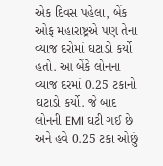એક દિવસ પહેલા, બેંક ઓફ મહારાષ્ટ્રએ પણ તેના વ્યાજ દરોમાં ઘટાડો કર્યો હતો. આ બેંકે લોનના વ્યાજ દરમાં 0.25 ટકાનો ઘટાડો કર્યો. જે બાદ લોનની EMI ઘટી ગઈ છે અને હવે 0.25 ટકા ઓછું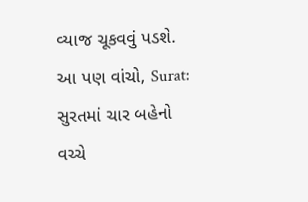વ્યાજ ચૂકવવું પડશે.
આ પણ વાંચો, Surat: સુરતમાં ચાર બહેનો વચ્ચે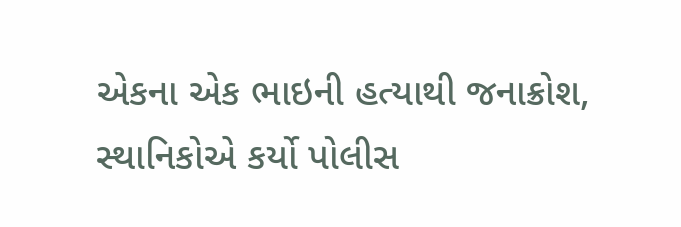એકના એક ભાઇની હત્યાથી જનાક્રોશ, સ્થાનિકોએ કર્યો પોલીસ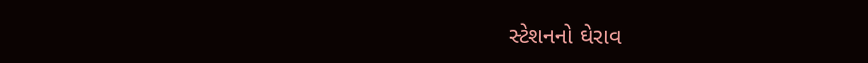સ્ટેશનનો ઘેરાવ